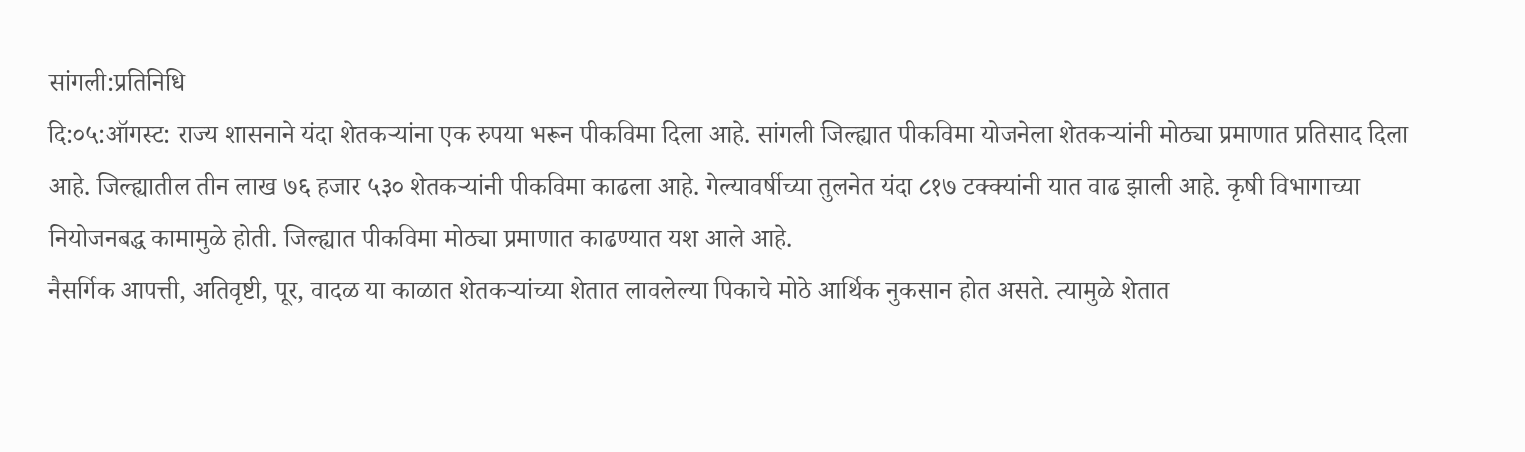सांगली:प्रतिनिधि
दि:०५:ऑगस्ट: राज्य शासनाने यंदा शेतकऱ्यांना एक रुपया भरून पीकविमा दिला आहे. सांगली जिल्ह्यात पीकविमा योजनेला शेतकऱ्यांनी मोठ्या प्रमाणात प्रतिसाद दिला आहे. जिल्ह्यातील तीन लाख ७६ हजार ५३० शेतकऱ्यांनी पीकविमा काढला आहे. गेल्यावर्षीच्या तुलनेत यंदा ८१७ टक्क्यांनी यात वाढ झाली आहे. कृषी विभागाच्या नियोजनबद्ध कामामुळे होती. जिल्ह्यात पीकविमा मोठ्या प्रमाणात काढण्यात यश आले आहे.
नैसर्गिक आपत्ती, अतिवृष्टी, पूर, वादळ या काळात शेतकऱ्यांच्या शेतात लावलेल्या पिकाचे मोठे आर्थिक नुकसान होत असते. त्यामुळे शेतात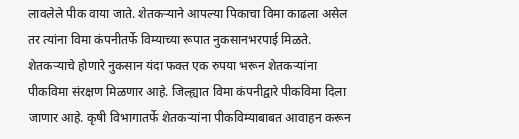लावलेले पीक वाया जाते. शेतकऱ्याने आपल्या पिकाचा विमा काढला असेल तर त्यांना विमा कंपनीतर्फे विम्याच्या रूपात नुकसानभरपाई मिळते. शेतकऱ्याचे होणारे नुकसान यंदा फक्त एक रुपया भरून शेतकऱ्यांना पीकविमा संरक्षण मिळणार आहे. जिल्ह्यात विमा कंपनीद्वारे पीकविमा दिला जाणार आहे. कृषी विभागातर्फे शेतकऱ्यांना पीकविम्याबाबत आवाहन करून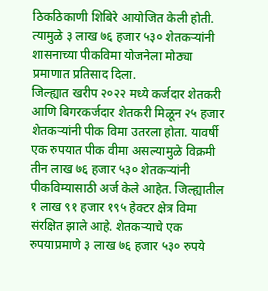ठिकठिकाणी शिबिरे आयोजित केली होती. त्यामुळे ३ लाख ७६ हजार ५३० शेतकऱ्यांनी शासनाच्या पीकविमा योजनेला मोठ्या प्रमाणात प्रतिसाद दिला.
जिल्ह्यात खरीप २०२२ मध्ये कर्जदार शेतकरी आणि बिगरकर्जदार शेतकरी मिळून २५ हजार शेतकऱ्यांनी पीक विमा उतरला होता. यावर्षी एक रुपयात पीक वीमा असल्यामुळे विक्रमी तीन लाख ७६ हजार ५३० शेतकऱ्यांनी पीकविम्यासाठी अर्ज केले आहेत. जिल्ह्यातील १ लाख ९१ हजार १९५ हेक्टर क्षेत्र विमा संरक्षित झाले आहे. शेतकऱ्याचे एक रुपयाप्रमाणे ३ लाख ७६ हजार ५३० रुपये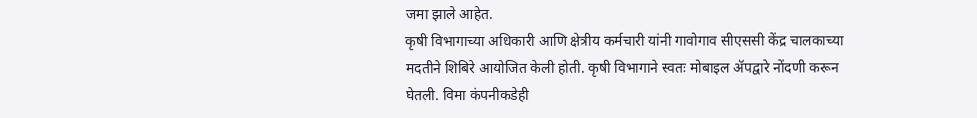जमा झाले आहेत.
कृषी विभागाच्या अधिकारी आणि क्षेत्रीय कर्मचारी यांनी गावोगाव सीएससी केंद्र चालकाच्या मदतीने शिबिरे आयोजित केली होती. कृषी विभागाने स्वतः मोबाइल ॲपद्वारे नोंदणी करून घेतली. विमा कंपनीकडेही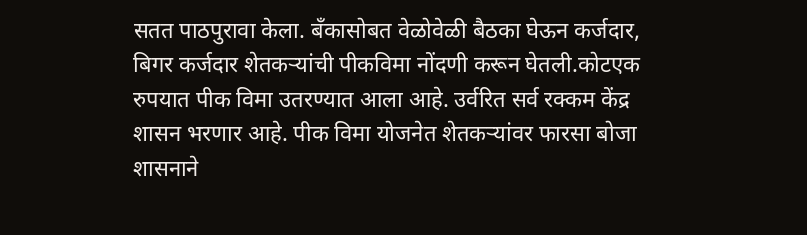सतत पाठपुरावा केला. बँकासोबत वेळोवेळी बैठका घेऊन कर्जदार, बिगर कर्जदार शेतकऱ्यांची पीकविमा नोंदणी करून घेतली.कोटएक रुपयात पीक विमा उतरण्यात आला आहे. उर्वरित सर्व रक्कम केंद्र शासन भरणार आहे. पीक विमा योजनेत शेतकऱ्यांवर फारसा बोजा शासनाने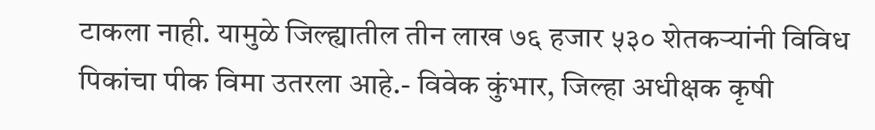टाकला नाही. यामुळे जिल्ह्यातील तीन लाख ७६ हजार ५३० शेतकऱ्यांनी विविध पिकांचा पीक विमा उतरला आहे.- विवेक कुंभार, जिल्हा अधीक्षक कृषी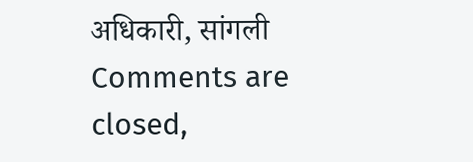अधिकारी, सांगली
Comments are closed,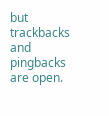but trackbacks and pingbacks are open.